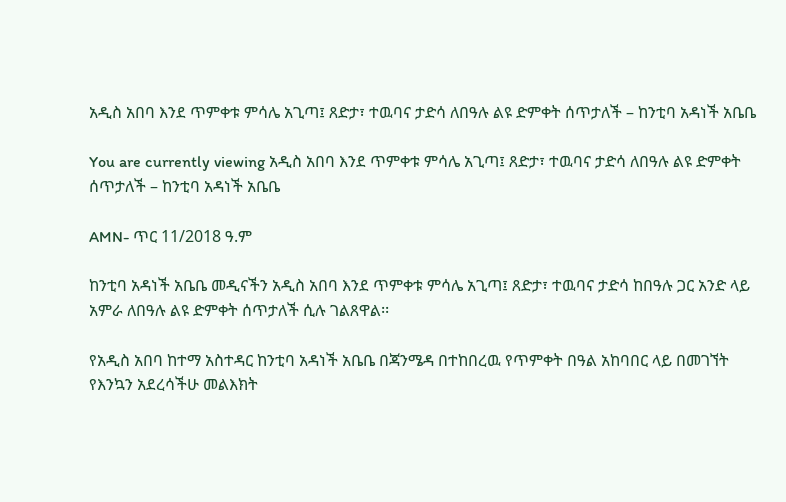አዲስ አበባ እንደ ጥምቀቱ ምሳሌ አጊጣ፤ ጸድታ፣ ተዉባና ታድሳ ለበዓሉ ልዩ ድምቀት ሰጥታለች – ከንቲባ አዳነች አቤቤ

You are currently viewing አዲስ አበባ እንደ ጥምቀቱ ምሳሌ አጊጣ፤ ጸድታ፣ ተዉባና ታድሳ ለበዓሉ ልዩ ድምቀት ሰጥታለች – ከንቲባ አዳነች አቤቤ

AMN- ጥር 11/2018 ዓ.ም

ከንቲባ አዳነች አቤቤ መዲናችን አዲስ አበባ እንደ ጥምቀቱ ምሳሌ አጊጣ፤ ጸድታ፣ ተዉባና ታድሳ ከበዓሉ ጋር አንድ ላይ አምራ ለበዓሉ ልዩ ድምቀት ሰጥታለች ሲሉ ገልጸዋል፡፡

የአዲስ አበባ ከተማ አስተዳር ከንቲባ አዳነች አቤቤ በጃንሜዳ በተከበረዉ የጥምቀት በዓል አከባበር ላይ በመገኘት የእንኳን አደረሳችሁ መልእክት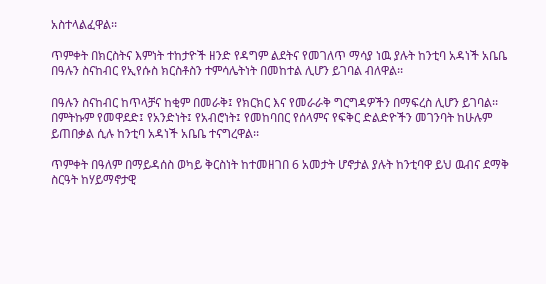አስተላልፈዋል፡፡

ጥምቀት በክርስትና እምነት ተከታዮች ዘንድ የዳግም ልደትና የመገለጥ ማሳያ ነዉ ያሉት ከንቲባ አዳነች አቤቤ በዓሉን ስናከብር የኢየሱስ ክርስቶስን ተምሳሌትነት በመከተል ሊሆን ይገባል ብለዋል፡፡

በዓሉን ስናከብር ከጥላቻና ከቂም በመራቅ፤ የክርክር እና የመራራቅ ግርግዳዎችን በማፍረስ ሊሆን ይገባል፡፡ በምትኩም የመዋደድ፤ የአንድነት፤ የአብሮነት፤ የመከባበር የሰላምና የፍቅር ድልድዮችን መገንባት ከሁሉም ይጠበቃል ሲሉ ከንቲባ አዳነች አቤቤ ተናግረዋል፡፡

ጥምቀት በዓለም በማይዳሰስ ወካይ ቅርስነት ከተመዘገበ 6 አመታት ሆኖታል ያሉት ከንቲባዋ ይህ ዉብና ደማቅ ስርዓት ከሃይማኖታዊ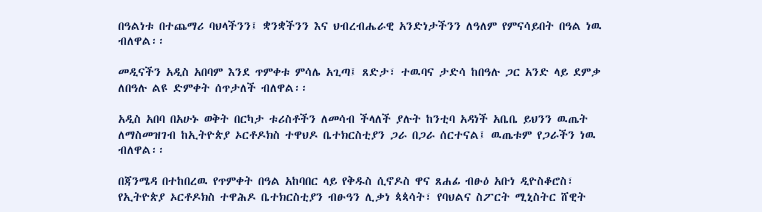በዓልነቱ በተጨማሪ ባህላችንን፤ ቋንቋችንን እና ህብረብሔራዊ አንድነታችንን ለዓለም የምናሳይበት በዓል ነዉ ብለዋል፡፡

መዲናችን አዲስ አበባም እንደ ጥምቀቱ ምሳሌ አጊጣ፤ ጸድታ፣ ተዉባና ታድሳ ከበዓሉ ጋር አንድ ላይ ደምቃ ለበዓሉ ልዩ ድምቀት ሰጥታለች ብለዋል፡፡

አዲስ አበባ በአሁኑ ወቅት በርካታ ቱሪስቶችን ለመሳብ ችላለች ያሉት ከንቲባ አዳነች አቤቤ ይህንን ዉጤት ለማስመዝገብ ከኢትዮጵያ ኦርቶዶክስ ተዋህዶ ቤተክርስቲያን ጋራ በጋራ ሰርተናል፤ ዉጤቱም የጋራችን ነዉ ብለዋል፡፡

በጃንሜዳ በተከበረዉ የጥምቀት በዓል አከባበር ላይ የቅዱስ ሲኖዶስ ዋና ጸሐፊ ብፁዕ አቡነ ዲዮስቆሮስ፣ የኢትዮጵያ ኦርቶዶክስ ተዋሕዶ ቤተክርስቲያን ብፁዓን ሊቃነ ጳጳሳት፣ የባህልና ስፖርት ሚኒስትር ሸዊት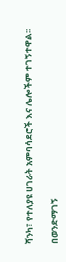ሻንካ፣ የተለያዩ ሀገራት አምባሳደሮች እና ሌሎችም ተገኝተዋል፡፡

በወንድማገኝ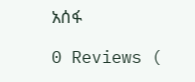አሰፋ

0 Reviews (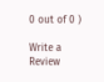0 out of 0 )

Write a Review